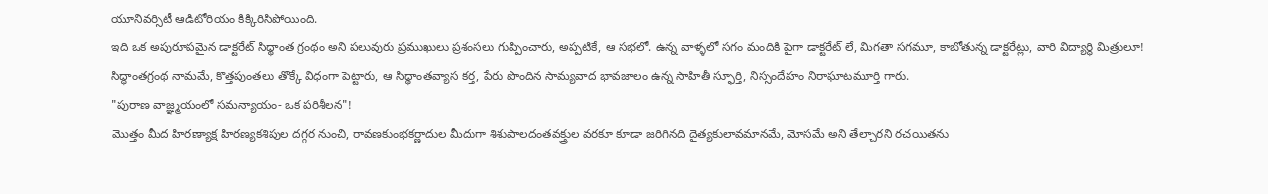యూనివర్సిటీ ఆడిటోరియం కిక్కిరిసిపోయింది.
ఇది ఒక అపురూపమైన డాక్టరేట్ సిధ్ధాంత గ్రంథం అని పలువురు ప్రముఖులు ప్రశంసలు గుప్పించారు, అప్పటికే, ఆ సభలో. ఉన్న వాళ్ళలో సగం మందికి పైగా డాక్టరేట్ లే, మిగతా సగమూ, కాబోతున్న డాక్టరేట్లు, వారి విద్యార్థి మిత్రులూ!
సిద్ధాంతగ్రంథ నామమే, కొత్తపుంతలు తొక్కే విధంగా పెట్టారు, ఆ సిధ్ధాంతవ్యాస కర్త, పేరు పొందిన సామ్యవాద భావజాలం ఉన్న సాహితీ స్ఫూర్తి, నిస్సందేహం నిరాఘాటమూర్తి గారు.
"పురాణ వాజ్ఞ్మయంలో సమన్యాయం- ఒక పరిశీలన"!
మొత్తం మీద హిరణ్యాక్ష హిరణ్యకశిపుల దగ్గర నుంచి, రావణకుంభకర్ణాదుల మీదుగా శిశుపాలదంతవక్త్రుల వరకూ కూడా జరిగినది దైత్యకులావమానమే, మోసమే అని తేల్చారని రచయితను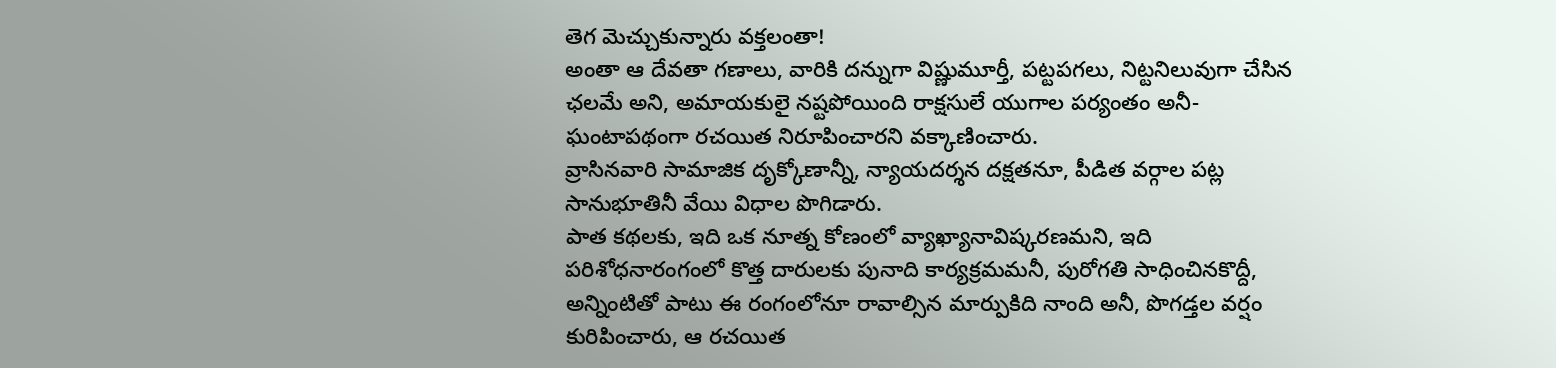తెగ మెచ్చుకున్నారు వక్తలంతా!
అంతా ఆ దేవతా గణాలు, వారికి దన్నుగా విష్ణుమూర్తీ, పట్టపగలు, నిట్టనిలువుగా చేసిన ఛలమే అని, అమాయకులై నష్టపోయింది రాక్షసులే యుగాల పర్యంతం అనీ- ఘంటాపథంగా రచయిత నిరూపించారని వక్కాణించారు.
వ్రాసినవారి సామాజిక దృక్కోణాన్నీ, న్యాయదర్శన దక్షతనూ, పీడిత వర్గాల పట్ల సానుభూతినీ వేయి విధాల పొగిడారు.
పాత కథలకు, ఇది ఒక నూత్న కోణంలో వ్యాఖ్యానావిష్కరణమని, ఇది పరిశోధనారంగంలో కొత్త దారులకు పునాది కార్యక్రమమనీ, పురోగతి సాధించినకొద్దీ, అన్నింటితో పాటు ఈ రంగంలోనూ రావాల్సిన మార్పుకిది నాంది అనీ, పొగడ్తల వర్షం కురిపించారు, ఆ రచయిత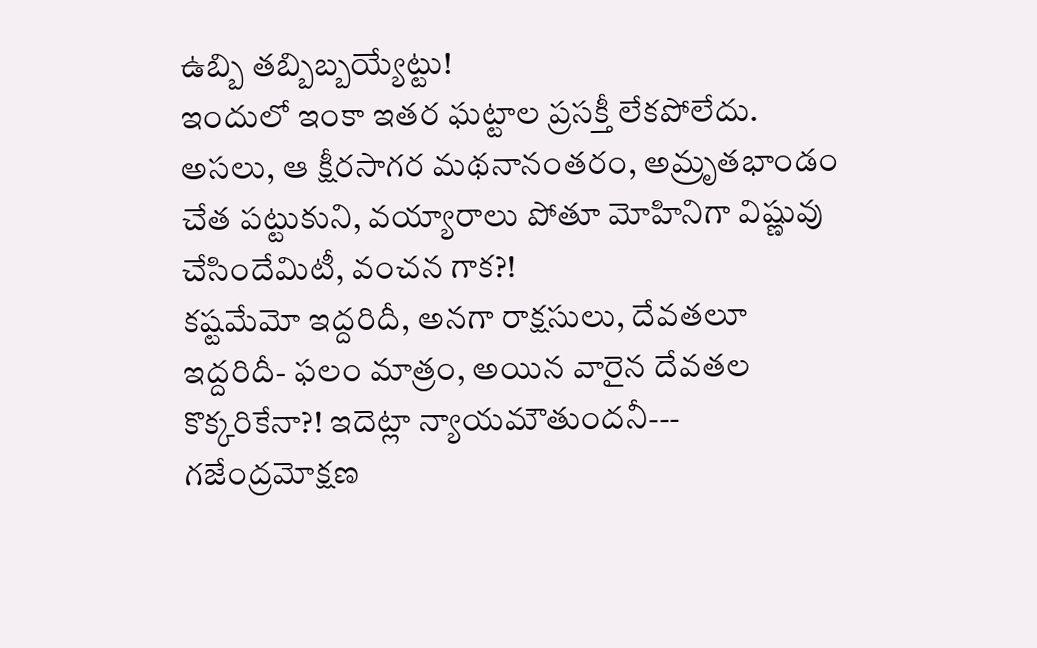ఉబ్బి తబ్బిబ్బయ్యేట్టు!
ఇందులో ఇంకా ఇతర ఘట్టాల ప్రసక్తీ లేకపోలేదు.
అసలు, ఆ క్షీరసాగర మథనానంతరం, అమ్రృతభాండం చేత పట్టుకుని, వయ్యారాలు పోతూ మోహినిగా విష్ణువు చేసిందేమిటీ, వంచన గాక?!
కష్టమేమో ఇద్దరిదీ, అనగా రాక్షసులు, దేవతలూ ఇద్దరిదీ- ఫలం మాత్రం, అయిన వారైన దేవతల కొక్కరికేనా?! ఇదెట్లా న్యాయమౌతుందనీ---
గజేంద్రమోక్షణ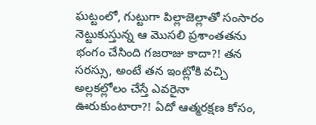ఘట్టంలో, గుట్టుగా పిల్లాజెల్లాతో సంసారం నెట్టుకుస్తున్న ఆ మొసలి ప్రశాంతతను భంగం చేసింది గజరాజు కాదా?! తన సరస్సు, అంటే తన ఇంట్లోకి వచ్చి అల్లకల్లోలం చేస్తే ఎవరైనా ఊరుకుంటారా?! ఏదో ఆత్మరక్షణ కోసం,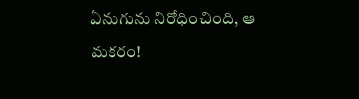ఏనుగును నిరోధించింది, ఆ మకరం!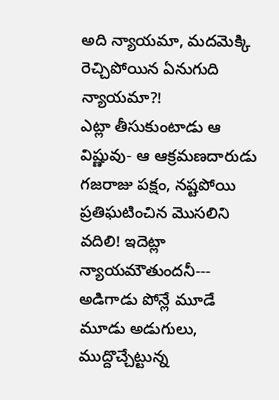అది న్యాయమా, మదమెక్కి రెచ్చిపోయిన ఏనుగుది న్యాయమా?!
ఎట్లా తీసుకుంటాడు ఆ విష్ణువు- ఆ ఆక్రమణదారుడు గజరాజు పక్షం, నష్టపోయి ప్రతిఘటించిన మొసలిని వదిలి! ఇదెట్లా న్యాయమౌతుందనీ---
అడిగాడు పోన్లే మూడే మూడు అడుగులు, ముద్దొచ్చేట్టున్న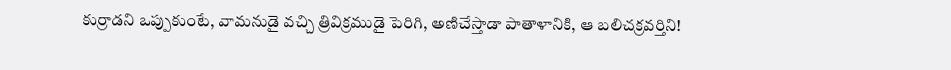కుర్రాడని ఒప్పుకుంటే, వామనుడై వచ్చి త్రివిక్రముడై పెరిగి, అణిచేస్తాడా పాతాళానికి, ఆ బలిచక్రవర్తిని!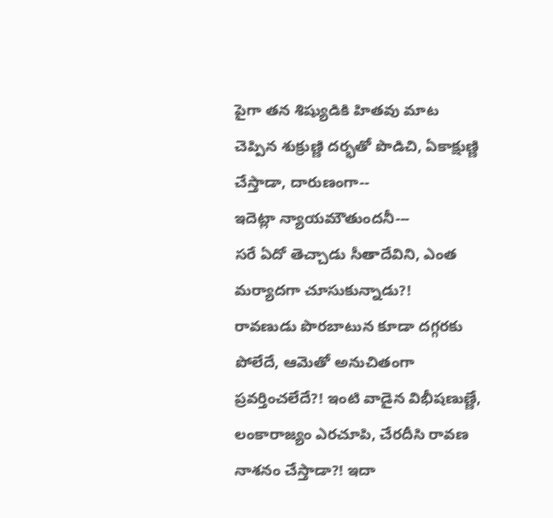పైగా తన శిష్యుడికి హితవు మాట చెప్పిన శుక్రుణ్ణి దర్భతో పొడిచి, ఏకాక్షుణ్ణి చేస్తాడా, దారుణంగా--
ఇదెట్లా న్యాయమౌతుందనీ---
సరే ఏదో తెచ్చాడు సీతాదేవిని, ఎంత మర్యాదగా చూసుకున్నాడు?!
రావణుడు పొరబాటున కూడా దగ్గరకు పోలేదే, ఆమెతో అనుచితంగా ప్రవర్తించలేదే?! ఇంటి వాడైన విభీషణుణ్ణే, లంకారాజ్యం ఎరచూపి, చేరదీసి రావణ నాశనం చేస్తాడా?! ఇదా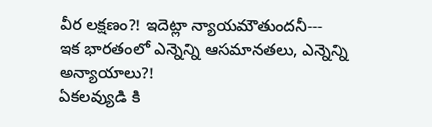వీర లక్షణం?! ఇదెట్లా న్యాయమౌతుందనీ---
ఇక భారతంలో ఎన్నెన్ని ఆసమానతలు, ఎన్నెన్ని అన్యాయాలు?!
ఏకలవ్యుడి కి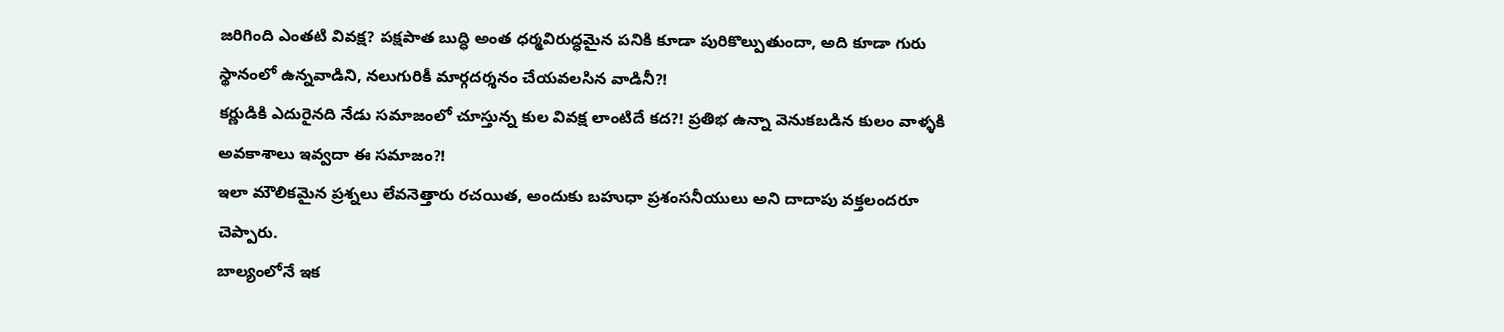జరిగింది ఎంతటి వివక్ష? పక్షపాత బుద్ధి అంత ధర్మవిరుద్ధమైన పనికి కూడా పురికొల్పుతుందా, అది కూడా గురు స్థానంలో ఉన్నవాడిని, నలుగురికీ మార్గదర్శనం చేయవలసిన వాడినీ?!
కర్ణుడికి ఎదురైనది నేడు సమాజంలో చూస్తున్న కుల వివక్ష లాంటిదే కద?! ప్రతిభ ఉన్నా వెనుకబడిన కులం వాళ్ళకి అవకాశాలు ఇవ్వదా ఈ సమాజం?!
ఇలా మౌలికమైన ప్రశ్నలు లేవనెత్తారు రచయిత, అందుకు బహుధా ప్రశంసనీయులు అని దాదాపు వక్తలందరూ చెప్పారు.
బాల్యంలోనే ఇక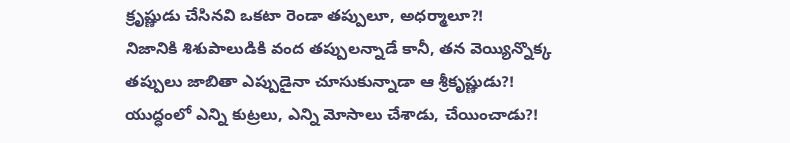క్రృష్ణుడు చేసినవి ఒకటా రెండా తప్పులూ, అధర్మాలూ?!
నిజానికి శిశుపాలుడికి వంద తప్పులన్నాడే కానీ, తన వెయ్యిన్నొక్క తప్పులు జాబితా ఎప్పుడైనా చూసుకున్నాడా ఆ శ్రీకృష్ణుడు?!
యుద్ధంలో ఎన్ని కుట్రలు, ఎన్ని మోసాలు చేశాడు, చేయించాడు?!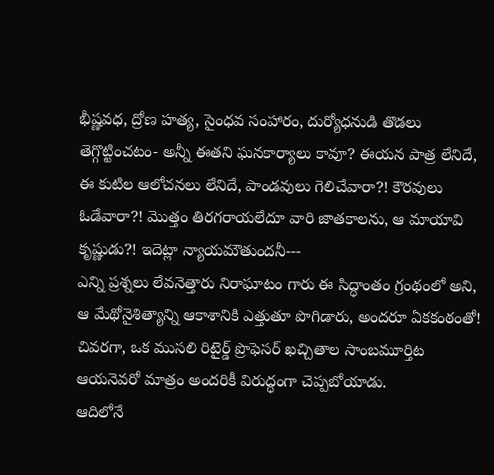భీష్ణవధ, ద్రోణ హత్య, సైంధవ సంహారం, దుర్యోధనుడి తొడలు తెగ్గొట్టించటం- అన్నీ ఈతని ఘనకార్యాలు కావూ? ఈయన పాత్ర లేనిదే, ఈ కుటిల ఆలోచనలు లేనిదే, పాండవులు గెలిచేవారా?! కౌరవులు ఓడేవారా?! మొత్తం తిరగరాయలేదూ వారి జాతకాలను, ఆ మాయావి కృష్ణుడు?! ఇదెట్లా న్యాయమౌతుందనీ---
ఎన్ని ప్రశ్నలు లేవనెత్తారు నిరాఘాటం గారు ఈ సిద్ధాంతం గ్రంథంలో అని, ఆ మేథోనైశిత్యాన్ని ఆకాశానికి ఎత్తుతూ పొగిడారు, అందరూ ఏకకంఠంతో!
చివరగా, ఒక ముసలి రిటైర్డ్ ప్రొఫెసర్ ఖచ్చితాల సాంబమూర్తిట ఆయనెవరో మాత్రం అందరికీ విరుద్ధంగా చెప్పబోయాడు.
ఆదిలోనే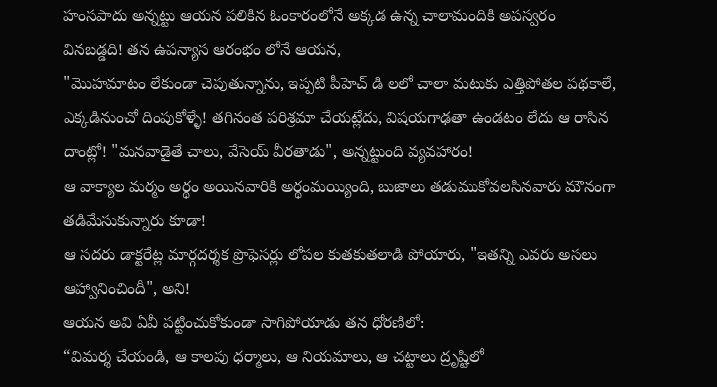హంసపాదు అన్నట్టు ఆయన పలికిన ఓంకారంలోనే అక్కడ ఉన్న చాలామందికి అపస్వరం వినబడ్డది! తన ఉపన్యాస ఆరంభం లోనే ఆయన,
"మొహమాటం లేకుండా చెపుతున్నాను, ఇప్పటి పీహెచ్ డి లలో చాలా మటుకు ఎత్తిపోతల పథకాలే, ఎక్కడినుంచో దింపుకోళ్ళే! తగినంత పరిశ్రమా చేయట్లేదు, విషయగాఢతా ఉండటం లేదు ఆ రాసిన దాంట్లో! "మనవాడైతే చాలు, వేసెయ్ వీరతాడు", అన్నట్టుంది వ్యవహారం!
ఆ వాక్యాల మర్మం అర్థం అయినవారికి అర్థంమయ్యింది, బుజాలు తడుముకోవలసినవారు మౌనంగా తడిమేసుకున్నారు కూడా!
ఆ సదరు డాక్టరేట్ల మార్గదర్శక ప్రొఫెసర్లు లోపల కుతకుతలాడి పోయారు, "ఇతన్ని ఎవరు అసలు ఆహ్వానించిందీ", అని!
ఆయన అవి ఏవీ పట్టించుకోకుండా సాగిపోయాడు తన ధోరణిలో:
“విమర్శ చేయండి, ఆ కాలపు ధర్మాలు, ఆ నియమాలు, ఆ చట్టాలు ద్రృష్టిలో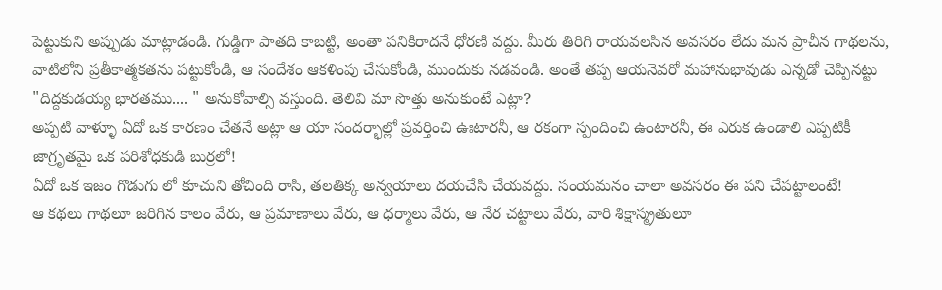పెట్టుకుని అప్పుడు మాట్లాడండి. గుడ్డిగా పాతది కాబట్టి, అంతా పనికిరాదనే ధోరణి వద్దు. మీరు తిరిగి రాయవలసిన అవసరం లేదు మన ప్రాచీన గాథలను, వాటిలోని ప్రతీకాత్మకతను పట్టుకోండి, ఆ సందేశం ఆకళింపు చేసుకోండి, ముందుకు నడవండి. అంతే తప్ప ఆయనెవరో మహానుభావుడు ఎన్నడో చెప్పినట్టు "దిద్దకుడయ్య భారతము.... " అనుకోవాల్సి వస్తుంది. తెలివి మా సొత్తు అనుకుంటే ఎట్లా?
అప్పటి వాళ్ళూ ఏదో ఒక కారణం చేతనే అట్లా ఆ యా సందర్భాల్లో ప్రవర్తించి ఉఃటారనీ, ఆ రకంగా స్పందించి ఉంటారనీ, ఈ ఎరుక ఉండాలి ఎప్పటికీ జాగ్రృతమై ఒక పరిశోధకుడి బుర్రలో!
ఏదో ఒక ఇజం గొడుగు లో కూచుని తోచింది రాసి, తలతిక్క అన్వయాలు దయచేసి చేయవద్దు. సంయమనం చాలా అవసరం ఈ పని చేపట్టాలంటే!
ఆ కథలు గాథలూ జరిగిన కాలం వేరు, ఆ ప్రమాణాలు వేరు, ఆ ధర్మాలు వేరు, ఆ నేర చట్టాలు వేరు, వారి శిక్షాస్మ్రతులూ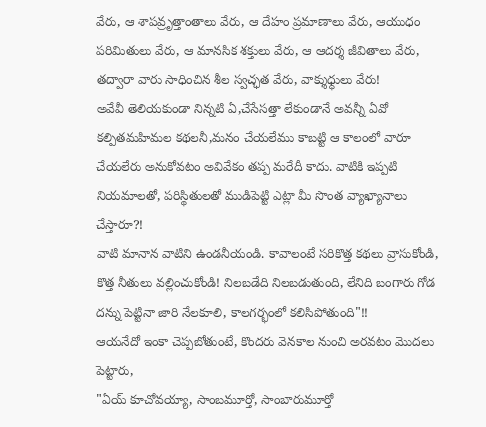వేరు, ఆ శాపవ్రృత్తాంతాలు వేరు, ఆ దేహం ప్రమాణాలు వేరు, ఆయుధం పరిమితులు వేరు, ఆ మానసిక శక్తులు వేరు, ఆ ఆదర్శ జీవితాలు వేరు, తద్వారా వారు సాధించిన శీల స్వచ్ఛత వేరు, వాక్శుధ్ధులు వేరు!
అవేవీ తెలియకుండా నిన్నటి ఏ,చేసేసత్తా లేకుండానే అవన్నీ ఏవో కల్పితమహిమల కథలనీ,మనం చేయలేము కాబట్టి ఆ కాలంలో వారూ చేయలేరు అనుకోవటం అవివేకం తప్ప మరేదీ కాదు. వాటికి ఇప్పటి నియమాలతో, పరిస్థితులతో ముడిపెట్టి ఎట్లా మీ సొంత వ్యాఖ్యానాలు చేస్తారూ?!
వాటి మానాన వాటిని ఉండనీయండి. కావాలంటే సరికొత్త కథలు వ్రాసుకోండి, కొత్త నీతులు వల్లించుకోండి! నిలబడేది నిలబడుతుంది, లేనిది బంగారు గోడ దన్ను పెట్టినా జారి నేలకూలి, కాలగర్భంలో కలిసిపోతుంది"!!
ఆయనేదో ఇంకా చెప్పబోతుంటే, కొందరు వెనకాల నుంచి అరవటం మొదలు పెట్టారు,
"ఏయ్ కూచోవయ్యా, సాంబమూర్తో, సాంబారుమూర్తో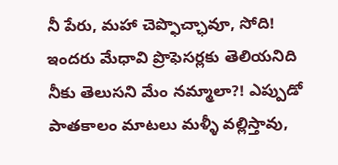నీ పేరు, మహా చెప్ఫొచ్ఛావూ, సోది! ఇందరు మేధావి ప్రొఫెసర్లకు తెలియనిది నీకు తెలుసని మేం నమ్మాలా?! ఎప్పుడో పాతకాలం మాటలు మళ్ళీ వల్లిస్తావు,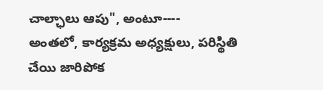చాల్ఛాలు ఆపు", అంటూ----
అంతలో, కార్యక్రమ అధ్యక్షులు, పరిస్థితి చేయి జారిపోక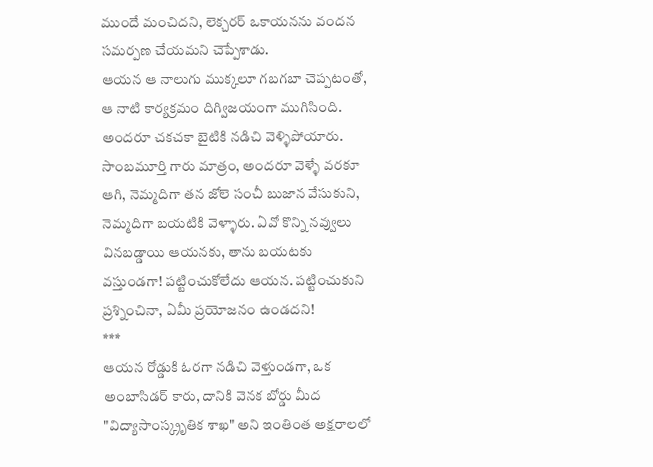ముందే మంచిదని, లెక్చరర్ ఒకాయనను వందన సమర్పణ చేయమని చెప్పేశాడు.
ఆయన ఆ నాలుగు ముక్కలూ గబగబా చెప్పటంతో, ఆ నాటి కార్యక్రమం దిగ్విజయంగా ముగిసింది. అందరూ చకచకా బైటికి నడిచి వెళ్ళిపోయారు. సాంబమూర్తి గారు మాత్రం, అందరూ వెళ్ళే వరకూ ఆగి, నెమ్మదిగా తన జోలె సంచీ బుజాన వేసుకుని, నెమ్మదిగా బయటికి వెళ్ళారు. ఏవో కొన్ని నవ్వులు వినబడ్డాయి ఆయనకు, తాను బయటకు వస్తుండగా! పట్టించుకోలేదు ఆయన. పట్టించుకుని ప్రశ్నించినా, ఏమీ ప్రయోజనం ఉండదని!
***
ఆయన రోడ్డుకి ఓరగా నడిచి వెళ్తుండగా, ఒక అంబాసిడర్ కారు, దానికి వెనక బోర్డు మీద "విద్యాసాంస్క్రృతిక శాఖ" అని ఇంతింత అక్షరాలలో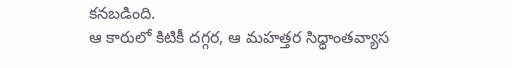కనబడింది.
ఆ కారులో కిటికీ దగ్గర, ఆ మహత్తర సిధ్ధాంతవ్యాస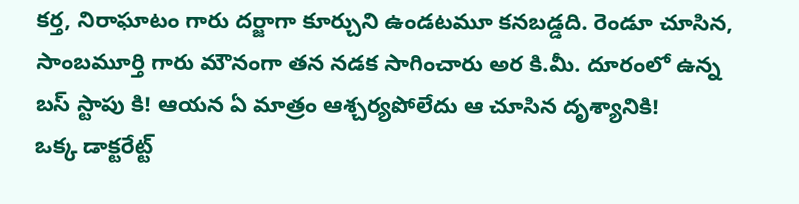కర్త, నిరాఘాటం గారు దర్జాగా కూర్చుని ఉండటమూ కనబడ్డది. రెండూ చూసిన, సాంబమూర్తి గారు మౌనంగా తన నడక సాగించారు అర కి.మీ. దూరంలో ఉన్న బస్ స్టాపు కి! ఆయన ఏ మాత్రం ఆశ్చర్యపోలేదు ఆ చూసిన దృశ్యానికి!
ఒక్క డాక్టరేట్ట్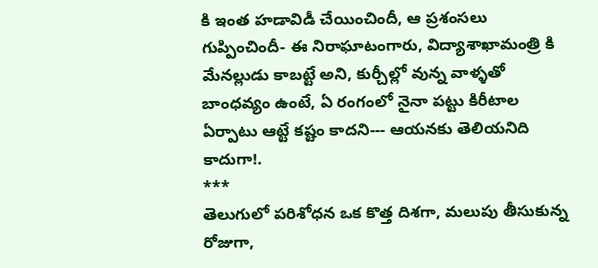కి ఇంత హడావిడీ చేయించిందీ, ఆ ప్రశంసలు గుప్పించిందీ- ఈ నిరాఘాటంగారు, విద్యాశాఖామంత్రి కి మేనల్లుడు కాబట్టే అని, కుర్చీల్లో వున్న వాళ్ళతో బాంధవ్యం ఉంటే, ఏ రంగంలో నైనా పట్టు కిరీటాల ఏర్పాటు ఆట్టే కష్టం కాదని--- ఆయనకు తెలియనిది కాదుగా!.
***
తెలుగులో పరిశోధన ఒక కొత్త దిశగా, మలుపు తీసుకున్న రోజుగా,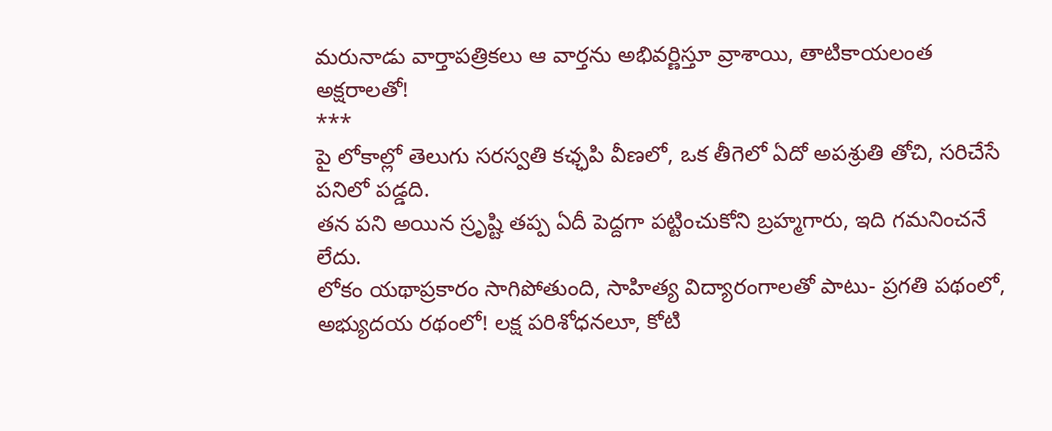మరునాడు వార్తాపత్రికలు ఆ వార్తను అభివర్ణిస్తూ వ్రాశాయి, తాటికాయలంత అక్షరాలతో!
***
పై లోకాల్లో తెలుగు సరస్వతి కఛ్ఛపి వీణలో, ఒక తీగెలో ఏదో అపశ్రుతి తోచి, సరిచేసే పనిలో పడ్డది.
తన పని అయిన స్రృష్టి తప్ప ఏదీ పెద్దగా పట్టించుకోని బ్రహ్మగారు, ఇది గమనించనే లేదు.
లోకం యథాప్రకారం సాగిపోతుంది, సాహిత్య విద్యారంగాలతో పాటు- ప్రగతి పథంలో, అభ్యుదయ రథంలో! లక్ష పరిశోధనలూ, కోటి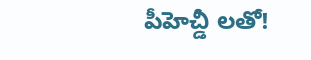పీహెచ్డీ లతో!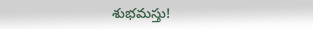శుభమస్తు!